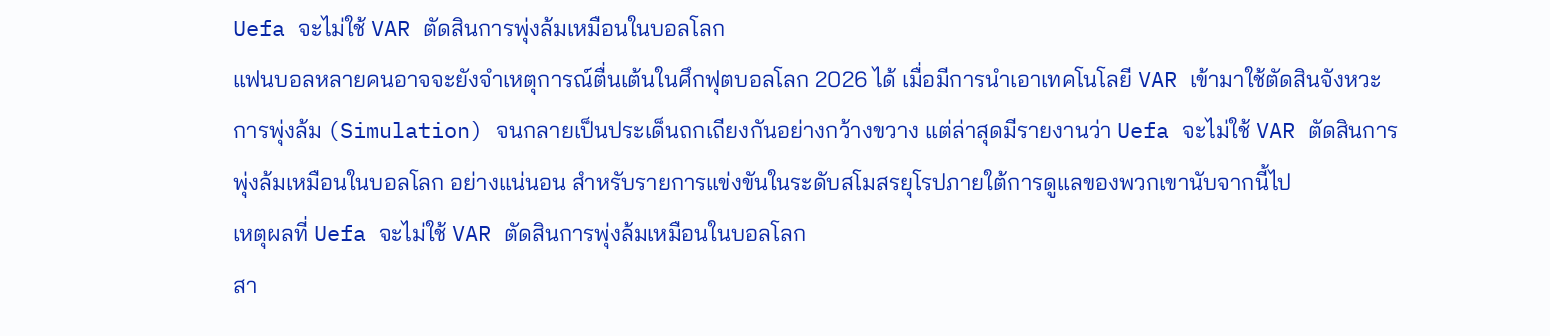Uefa จะไม่ใช้ VAR ตัดสินการพุ่งล้มเหมือนในบอลโลก
แฟนบอลหลายคนอาจจะยังจำเหตุการณ์ตื่นเต้นในศึกฟุตบอลโลก 2026 ได้ เมื่อมีการนำเอาเทคโนโลยี VAR เข้ามาใช้ตัดสินจังหวะการพุ่งล้ม (Simulation) จนกลายเป็นประเด็นถกเถียงกันอย่างกว้างขวาง แต่ล่าสุดมีรายงานว่า Uefa จะไม่ใช้ VAR ตัดสินการพุ่งล้มเหมือนในบอลโลก อย่างแน่นอน สำหรับรายการแข่งขันในระดับสโมสรยุโรปภายใต้การดูแลของพวกเขานับจากนี้ไป
เหตุผลที่ Uefa จะไม่ใช้ VAR ตัดสินการพุ่งล้มเหมือนในบอลโลก
สา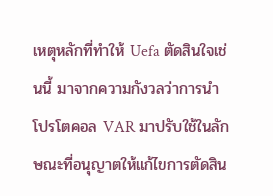เหตุหลักที่ทำให้ Uefa ตัดสินใจเช่นนี้ มาจากความกังวลว่าการนำโปรโตคอล VAR มาปรับใช้ในลักษณะที่อนุญาตให้แก้ไขการตัดสิน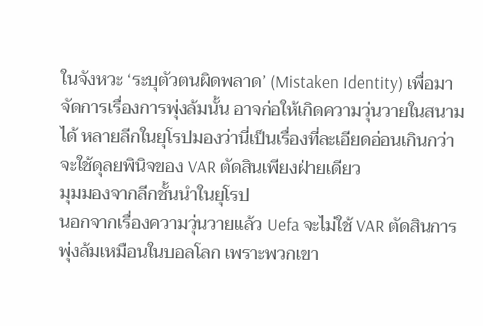ในจังหวะ ‘ระบุตัวตนผิดพลาด’ (Mistaken Identity) เพื่อมาจัดการเรื่องการพุ่งล้มนั้น อาจก่อให้เกิดความวุ่นวายในสนามได้ หลายลีกในยุโรปมองว่านี่เป็นเรื่องที่ละเอียดอ่อนเกินกว่าจะใช้ดุลยพินิจของ VAR ตัดสินเพียงฝ่ายเดียว
มุมมองจากลีกชั้นนำในยุโรป
นอกจากเรื่องความวุ่นวายแล้ว Uefa จะไม่ใช้ VAR ตัดสินการพุ่งล้มเหมือนในบอลโลก เพราะพวกเขา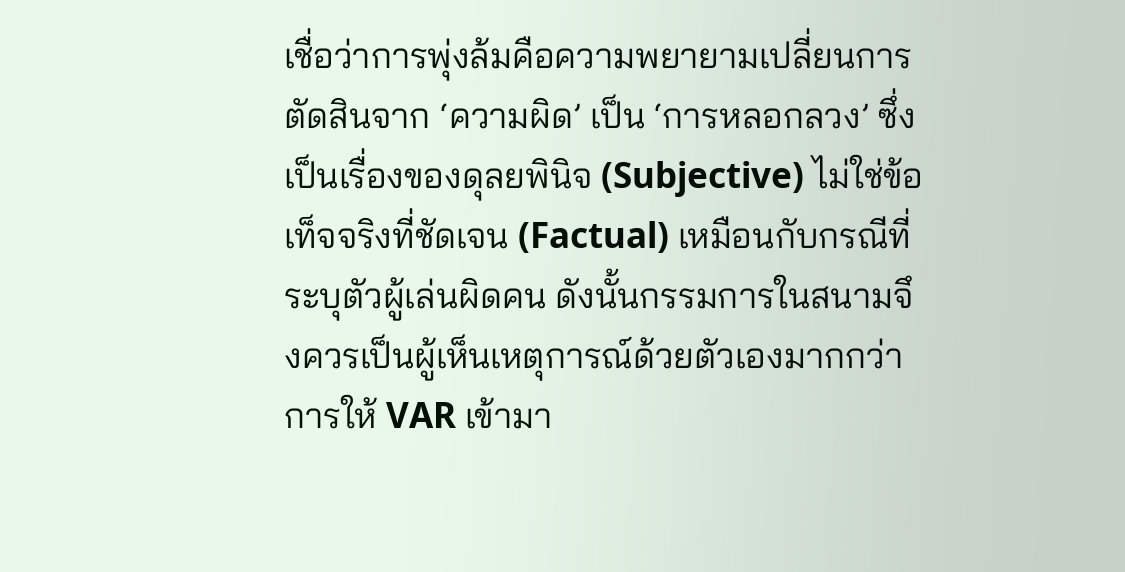เชื่อว่าการพุ่งล้มคือความพยายามเปลี่ยนการตัดสินจาก ‘ความผิด’ เป็น ‘การหลอกลวง’ ซึ่งเป็นเรื่องของดุลยพินิจ (Subjective) ไม่ใช่ข้อเท็จจริงที่ชัดเจน (Factual) เหมือนกับกรณีที่ระบุตัวผู้เล่นผิดคน ดังนั้นกรรมการในสนามจึงควรเป็นผู้เห็นเหตุการณ์ด้วยตัวเองมากกว่าการให้ VAR เข้ามา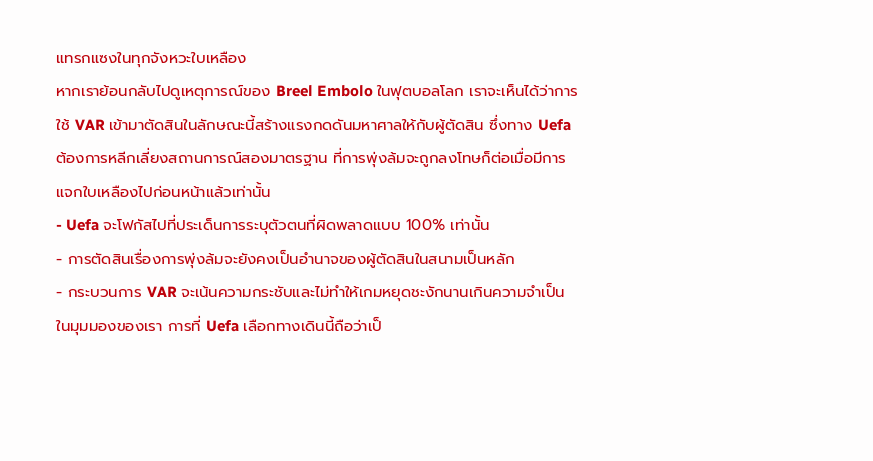แทรกแซงในทุกจังหวะใบเหลือง
หากเราย้อนกลับไปดูเหตุการณ์ของ Breel Embolo ในฟุตบอลโลก เราจะเห็นได้ว่าการใช้ VAR เข้ามาตัดสินในลักษณะนี้สร้างแรงกดดันมหาศาลให้กับผู้ตัดสิน ซึ่งทาง Uefa ต้องการหลีกเลี่ยงสถานการณ์สองมาตรฐาน ที่การพุ่งล้มจะถูกลงโทษก็ต่อเมื่อมีการแจกใบเหลืองไปก่อนหน้าแล้วเท่านั้น
- Uefa จะโฟกัสไปที่ประเด็นการระบุตัวตนที่ผิดพลาดแบบ 100% เท่านั้น
- การตัดสินเรื่องการพุ่งล้มจะยังคงเป็นอำนาจของผู้ตัดสินในสนามเป็นหลัก
- กระบวนการ VAR จะเน้นความกระชับและไม่ทำให้เกมหยุดชะงักนานเกินความจำเป็น
ในมุมมองของเรา การที่ Uefa เลือกทางเดินนี้ถือว่าเป็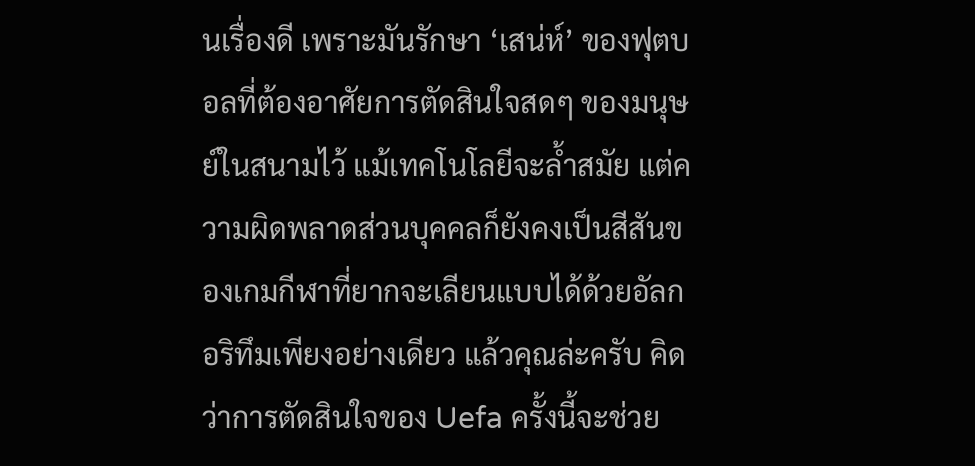นเรื่องดี เพราะมันรักษา ‘เสน่ห์’ ของฟุตบอลที่ต้องอาศัยการตัดสินใจสดๆ ของมนุษย์ในสนามไว้ แม้เทคโนโลยีจะล้ำสมัย แต่ความผิดพลาดส่วนบุคคลก็ยังคงเป็นสีสันของเกมกีฬาที่ยากจะเลียนแบบได้ด้วยอัลกอริทึมเพียงอย่างเดียว แล้วคุณล่ะครับ คิดว่าการตัดสินใจของ Uefa ครั้งนี้จะช่วย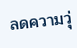ลดความวุ่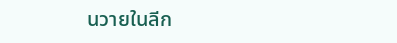นวายในลีก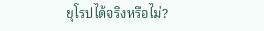ยุโรปได้จริงหรือไม่?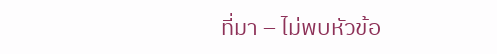ที่มา – ไม่พบหัวข้อ